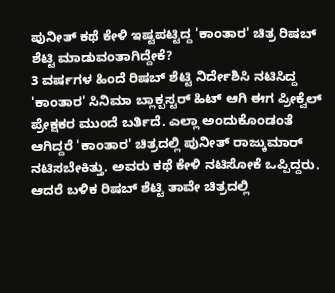ಪುನೀತ್ ಕಥೆ ಕೇಳಿ ಇಷ್ಟಪಟ್ಟಿದ್ದ 'ಕಾಂತಾರ' ಚಿತ್ರ ರಿಷಬ್ ಶೆಟ್ಟಿ ಮಾಡುವಂತಾಗಿದ್ದೇಕೆ?
3 ವರ್ಷಗಳ ಹಿಂದೆ ರಿಷಬ್ ಶೆಟ್ಟಿ ನಿರ್ದೇಶಿಸಿ ನಟಿಸಿದ್ದ 'ಕಾಂತಾರ' ಸಿನಿಮಾ ಬ್ಲಾಕ್ಬಸ್ಟರ್ ಹಿಟ್ ಆಗಿ ಈಗ ಪ್ರೀಕ್ವೆಲ್ ಪ್ರೇಕ್ಷಕರ ಮುಂದೆ ಬರ್ತಿದೆ. ಎಲ್ಲಾ ಅಂದುಕೊಂಡಂತೆ ಆಗಿದ್ದರೆ 'ಕಾಂತಾರ' ಚಿತ್ರದಲ್ಲಿ ಪುನೀತ್ ರಾಜ್ಕುಮಾರ್ ನಟಿಸಬೇಕಿತ್ತು. ಅವರು ಕಥೆ ಕೇಳಿ ನಟಿಸೋಕೆ ಒಪ್ಪಿದ್ದರು. ಆದರೆ ಬಳಿಕ ರಿಷಬ್ ಶೆಟ್ಟಿ ತಾವೇ ಚಿತ್ರದಲ್ಲಿ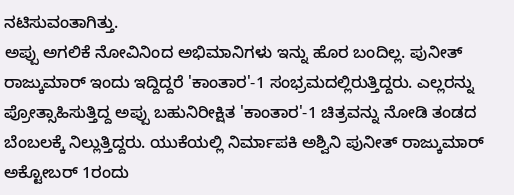ನಟಿಸುವಂತಾಗಿತ್ತು.
ಅಪ್ಪು ಅಗಲಿಕೆ ನೋವಿನಿಂದ ಅಭಿಮಾನಿಗಳು ಇನ್ನು ಹೊರ ಬಂದಿಲ್ಲ. ಪುನೀತ್ ರಾಜ್ಕುಮಾರ್ ಇಂದು ಇದ್ದಿದ್ದರೆ 'ಕಾಂತಾರ'-1 ಸಂಭ್ರಮದಲ್ಲಿರುತ್ತಿದ್ದರು. ಎಲ್ಲರನ್ನು ಪ್ರೋತ್ಸಾಹಿಸುತ್ತಿದ್ದ ಅಪ್ಪು ಬಹುನಿರೀಕ್ಷಿತ 'ಕಾಂತಾರ'-1 ಚಿತ್ರವನ್ನು ನೋಡಿ ತಂಡದ ಬೆಂಬಲಕ್ಕೆ ನಿಲ್ಲುತ್ತಿದ್ದರು. ಯುಕೆಯಲ್ಲಿ ನಿರ್ಮಾಪಕಿ ಅಶ್ವಿನಿ ಪುನೀತ್ ರಾಜ್ಕುಮಾರ್ ಅಕ್ಟೋಬರ್ 1ರಂದು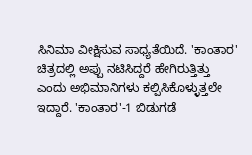ಸಿನಿಮಾ ವೀಕ್ಷಿಸುವ ಸಾಧ್ಯತೆಯಿದೆ. 'ಕಾಂತಾರ' ಚಿತ್ರದಲ್ಲಿ ಅಪ್ಪು ನಟಿಸಿದ್ದರೆ ಹೇಗಿರುತ್ತಿತ್ತು ಎಂದು ಅಭಿಮಾನಿಗಳು ಕಲ್ಪಿಸಿಕೊಳ್ಳುತ್ತಲೇ ಇದ್ದಾರೆ. 'ಕಾಂತಾರ'-1 ಬಿಡುಗಡೆ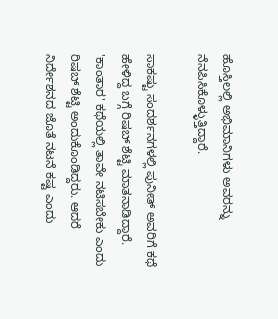ಹೊಸ್ತಿಲಲ್ಲಿ ಅಭಿಮಾನಿಗಳು ಅವರನ್ನು ನೆನಪಿಸಿಕೊಳ್ಳುತ್ತಿದ್ದಾರೆ.

ಸಾಕಷ್ಟು ಸಂದರ್ಶನಗಳಲ್ಲಿ ಪುನೀತ್ ಅವರಿಗೆ ಕಥೆ ಹೇಳಿದ್ದ ಬಗ್ಗೆ ರಿಷಬ್ ಶೆಟ್ಟಿ ಮಾತನಾಡಿದ್ದಾರೆ. 'ಕಾಂತಾರ' ಕಥೆಯಲ್ಲಿ ತಾವೇ ನಟಿಸಬೇಕು ಎಂದು ರಿಷಬ್ ಶೆಟ್ಟಿ ಅಂದುಕೊಂಡಿದ್ದರು. ಆದರೆ ನಿರ್ದೇಶನದ ಜೊತೆ ನಟನೆ ಕಷ್ಟ ಎಂದು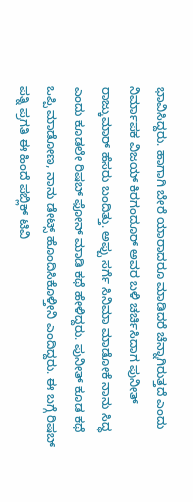ಭಾವಿಸಿದ್ದರು. ಹಾಗಾಗಿ ಬೇರೆ ಯಾರಾದರೂ ಮಾಡಿದರೆ ಚೆನ್ನಾಗಿರುತ್ತದೆ ಎಂದು ನಿರ್ಮಾಪಕ ವಿಜಯ್ ಕಿರಗಂದೂರ್ ಅವರ ಬಳಿ ಚರ್ಚಿಸಿದಾಗ ಪುನೀತ್ ರಾಜ್ಕುಮಾರ್ ಹೆಸರು ಬಂದಿತ್ತು. ಅಪ್ಪು ಸರ್ಗೆ ಸಿನಿಮಾ ಮಾಡೋಕೆ ನಾನು ಸಿದ್ಧ ಎಂದು ಕೂಡಲೇ ರಿಷಬ್ ಫೋನ್ ಮಾಡಿ ಕಥೆ ಹೇಳಿದ್ದರು. ಪುನೀತ್ ಕೂಡ ಕಥೆ ಒಪ್ಪಿ ಮಾಡೋಣ, ನಾನು ಡೇಟ್ಸ್ ಹೊಂದಿಸಿಕೊಳ್ತೀನಿ ಎಂದಿದ್ದರು. ಈ ಬಗ್ಗೆ ರಿಷಬ್ ಪತ್ನಿ ಪ್ರಗತಿ ಈ ಹಿಂದೆ ಪಬ್ಲಿಕ್ ಟಿವಿ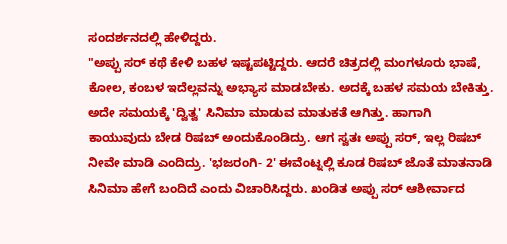ಸಂದರ್ಶನದಲ್ಲಿ ಹೇಳಿದ್ದರು.
"ಅಪ್ಪು ಸರ್ ಕಥೆ ಕೇಳಿ ಬಹಳ ಇಷ್ಟಪಟ್ಟಿದ್ದರು. ಆದರೆ ಚಿತ್ರದಲ್ಲಿ ಮಂಗಳೂರು ಭಾಷೆ, ಕೋಲ, ಕಂಬಳ ಇದೆಲ್ಲವನ್ನು ಅಭ್ಯಾಸ ಮಾಡಬೇಕು. ಅದಕ್ಕೆ ಬಹಳ ಸಮಯ ಬೇಕಿತ್ತು. ಅದೇ ಸಮಯಕ್ಕೆ 'ದ್ವಿತ್ವ' ಸಿನಿಮಾ ಮಾಡುವ ಮಾತುಕತೆ ಆಗಿತ್ತು. ಹಾಗಾಗಿ ಕಾಯುವುದು ಬೇಡ ರಿಷಬ್ ಅಂದುಕೊಂಡಿದ್ರು. ಆಗ ಸ್ವತಃ ಅಪ್ಪು ಸರ್, ಇಲ್ಲ ರಿಷಬ್ ನೀವೇ ಮಾಡಿ ಎಂದಿದ್ರು. 'ಭಜರಂಗಿ- 2' ಈವೆಂಟ್ನಲ್ಲಿ ಕೂಡ ರಿಷಬ್ ಜೊತೆ ಮಾತನಾಡಿ ಸಿನಿಮಾ ಹೇಗೆ ಬಂದಿದೆ ಎಂದು ವಿಚಾರಿಸಿದ್ದರು. ಖಂಡಿತ ಅಪ್ಪು ಸರ್ ಆಶೀರ್ವಾದ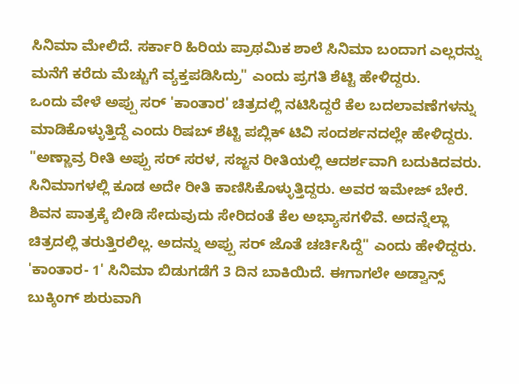ಸಿನಿಮಾ ಮೇಲಿದೆ. ಸರ್ಕಾರಿ ಹಿರಿಯ ಪ್ರಾಥಮಿಕ ಶಾಲೆ ಸಿನಿಮಾ ಬಂದಾಗ ಎಲ್ಲರನ್ನು ಮನೆಗೆ ಕರೆದು ಮೆಚ್ಚುಗೆ ವ್ಯಕ್ತಪಡಿಸಿದ್ರು" ಎಂದು ಪ್ರಗತಿ ಶೆಟ್ಟಿ ಹೇಳಿದ್ದರು.
ಒಂದು ವೇಳೆ ಅಪ್ಪು ಸರ್ 'ಕಾಂತಾರ' ಚಿತ್ರದಲ್ಲಿ ನಟಿಸಿದ್ದರೆ ಕೆಲ ಬದಲಾವಣೆಗಳನ್ನು ಮಾಡಿಕೊಳ್ಳುತ್ತಿದ್ದೆ ಎಂದು ರಿಷಬ್ ಶೆಟ್ಟಿ ಪಬ್ಲಿಕ್ ಟಿವಿ ಸಂದರ್ಶನದಲ್ಲೇ ಹೇಳಿದ್ದರು. "ಅಣ್ಣಾವ್ರ ರೀತಿ ಅಪ್ಪು ಸರ್ ಸರಳ, ಸಜ್ಜನ ರೀತಿಯಲ್ಲಿ ಆದರ್ಶವಾಗಿ ಬದುಕಿದವರು. ಸಿನಿಮಾಗಳಲ್ಲಿ ಕೂಡ ಅದೇ ರೀತಿ ಕಾಣಿಸಿಕೊಳ್ಳುತ್ತಿದ್ದರು. ಅವರ ಇಮೇಜ್ ಬೇರೆ. ಶಿವನ ಪಾತ್ರಕ್ಕೆ ಬೀಡಿ ಸೇದುವುದು ಸೇರಿದಂತೆ ಕೆಲ ಅಭ್ಯಾಸಗಳಿವೆ. ಅದನ್ನೆಲ್ಲಾ ಚಿತ್ರದಲ್ಲಿ ತರುತ್ತಿರಲಿಲ್ಲ. ಅದನ್ನು ಅಪ್ಪು ಸರ್ ಜೊತೆ ಚರ್ಚಿಸಿದ್ದೆ" ಎಂದು ಹೇಳಿದ್ದರು.
'ಕಾಂತಾರ- 1' ಸಿನಿಮಾ ಬಿಡುಗಡೆಗೆ 3 ದಿನ ಬಾಕಿಯಿದೆ. ಈಗಾಗಲೇ ಅಡ್ವಾನ್ಸ್ ಬುಕ್ಕಿಂಗ್ ಶುರುವಾಗಿ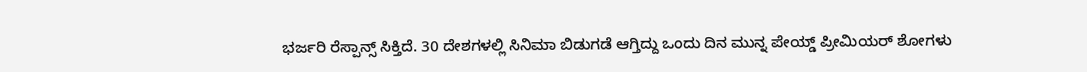ಭರ್ಜರಿ ರೆಸ್ಪಾನ್ಸ್ ಸಿಕ್ತಿದೆ. 30 ದೇಶಗಳಲ್ಲಿ ಸಿನಿಮಾ ಬಿಡುಗಡೆ ಆಗ್ತಿದ್ದು ಒಂದು ದಿನ ಮುನ್ನ ಪೇಯ್ಡ್ ಪ್ರೀಮಿಯರ್ ಶೋಗಳು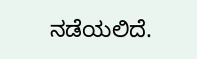ನಡೆಯಲಿದೆ.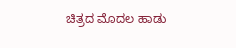ಚಿತ್ರದ ಮೊದಲ ಹಾಡು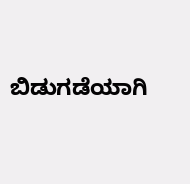ಬಿಡುಗಡೆಯಾಗಿ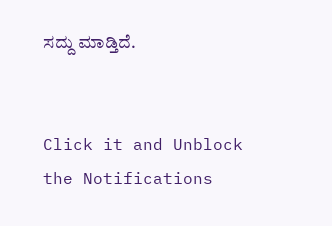ಸದ್ದು ಮಾಡ್ತಿದೆ.


Click it and Unblock the Notifications